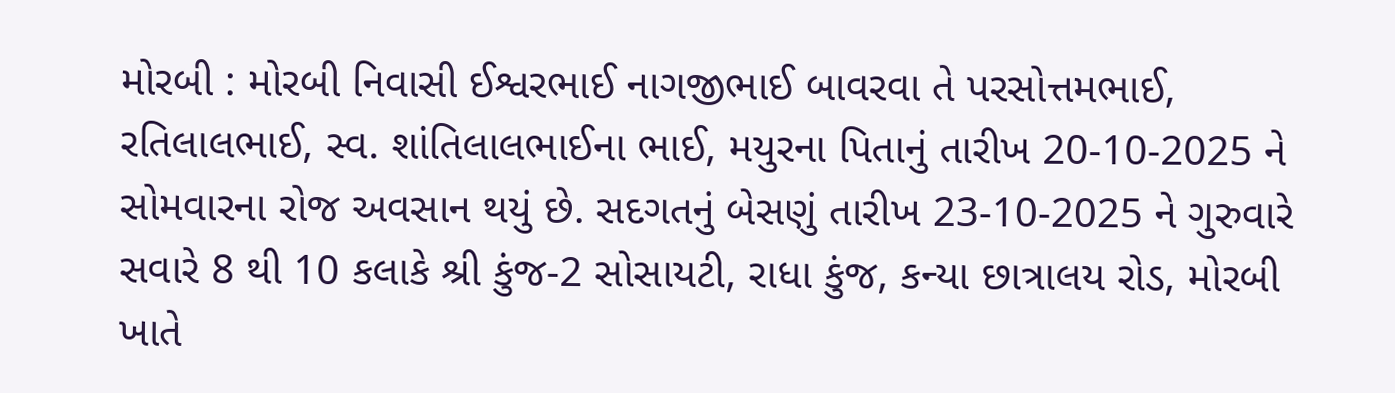મોરબી : મોરબી નિવાસી ઈશ્વરભાઈ નાગજીભાઈ બાવરવા તે પરસોત્તમભાઈ, રતિલાલભાઈ, સ્વ. શાંતિલાલભાઈના ભાઈ, મયુરના પિતાનું તારીખ 20-10-2025 ને સોમવારના રોજ અવસાન થયું છે. સદગતનું બેસણું તારીખ 23-10-2025 ને ગુરુવારે સવારે 8 થી 10 કલાકે શ્રી કુંજ-2 સોસાયટી, રાધા કુંજ, કન્યા છાત્રાલય રોડ, મોરબી ખાતે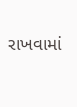રાખવામાં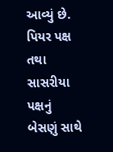આવ્યું છે. પિયર પક્ષ તથા સાસરીયા પક્ષનું બેસણું સાથે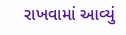રાખવામાં આવ્યું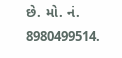છે. મો. નં. 8980499514.